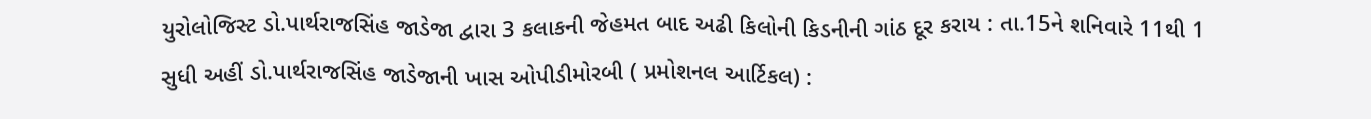યુરોલોજિસ્ટ ડો.પાર્થરાજસિંહ જાડેજા દ્વારા 3 કલાકની જેહમત બાદ અઢી કિલોની કિડનીની ગાંઠ દૂર કરાય : તા.15ને શનિવારે 11થી 1 સુધી અહીં ડો.પાર્થરાજસિંહ જાડેજાની ખાસ ઓપીડીમોરબી ( પ્રમોશનલ આર્ટિકલ) :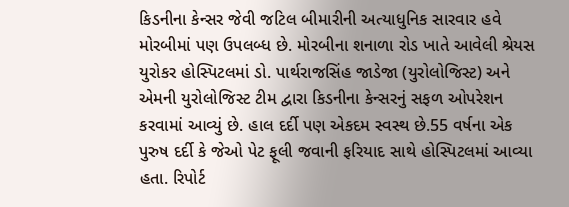કિડનીના કેન્સર જેવી જટિલ બીમારીની અત્યાધુનિક સારવાર હવે મોરબીમાં પણ ઉપલબ્ધ છે. મોરબીના શનાળા રોડ ખાતે આવેલી શ્રેયસ યુરોકર હોસ્પિટલમાં ડો. પાર્થરાજસિંહ જાડેજા (યુરોલોજિસ્ટ) અને એમની યુરોલોજિસ્ટ ટીમ દ્વારા કિડનીના કેન્સરનું સફળ ઓપરેશન કરવામાં આવ્યું છે. હાલ દર્દી પણ એકદમ સ્વસ્થ છે.55 વર્ષના એક પુરુષ દર્દી કે જેઓ પેટ ફૂલી જવાની ફરિયાદ સાથે હોસ્પિટલમાં આવ્યા હતા. રિપોર્ટ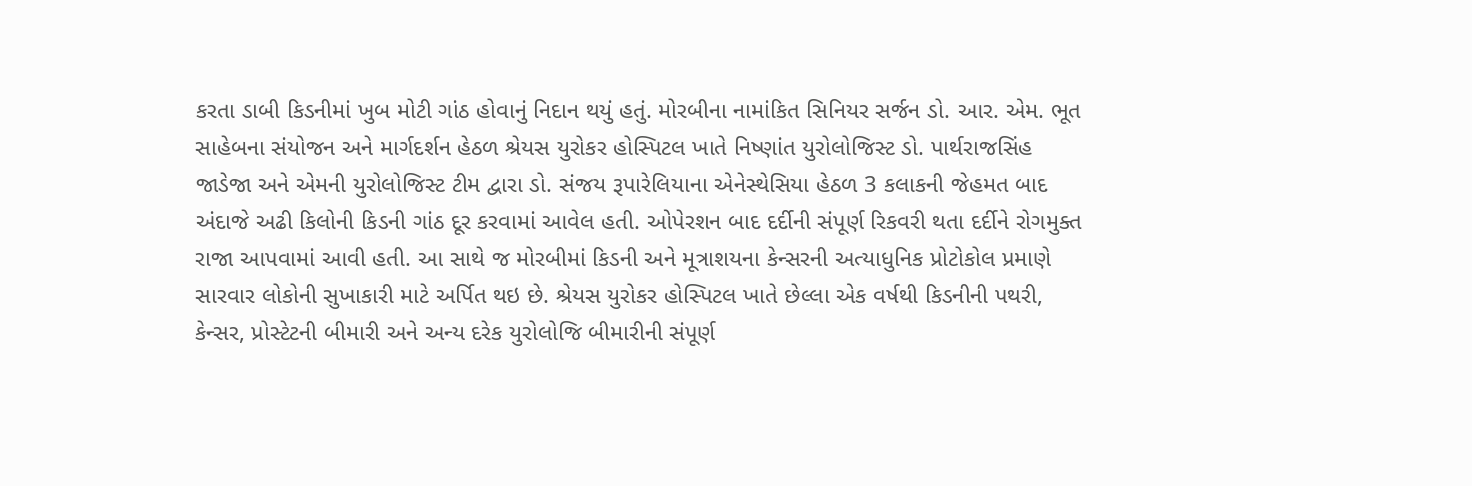કરતા ડાબી કિડનીમાં ખુબ મોટી ગાંઠ હોવાનું નિદાન થયું હતું. મોરબીના નામાંકિત સિનિયર સર્જન ડો. આર. એમ. ભૂત સાહેબના સંયોજન અને માર્ગદર્શન હેઠળ શ્રેયસ યુરોકર હોસ્પિટલ ખાતે નિષ્ણાંત યુરોલોજિસ્ટ ડો. પાર્થરાજસિંહ જાડેજા અને એમની યુરોલોજિસ્ટ ટીમ દ્વારા ડો. સંજય રૂપારેલિયાના એનેસ્થેસિયા હેઠળ 3 કલાકની જેહમત બાદ અંદાજે અઢી કિલોની કિડની ગાંઠ દૂર કરવામાં આવેલ હતી. ઓપેરશન બાદ દર્દીની સંપૂર્ણ રિકવરી થતા દર્દીને રોગમુક્ત રાજા આપવામાં આવી હતી. આ સાથે જ મોરબીમાં કિડની અને મૂત્રાશયના કેન્સરની અત્યાધુનિક પ્રોટોકોલ પ્રમાણે સારવાર લોકોની સુખાકારી માટે અર્પિત થઇ છે. શ્રેયસ યુરોકર હોસ્પિટલ ખાતે છેલ્લા એક વર્ષથી કિડનીની પથરી, કેન્સર, પ્રોસ્ટેટની બીમારી અને અન્ય દરેક યુરોલોજિ બીમારીની સંપૂર્ણ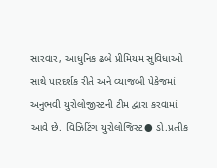સારવાર, આધુનિક ઢબે પ્રીમિયમ સુવિધાઓ સાથે પારદર્શક રીતે અને વ્યાજબી પેકેજમાં અનુભવી યુરોલોજીસ્ટની ટીમ દ્વારા કરવામાં આવે છે. વિઝિટિંગ યુરોલોજિસ્ટ● ડો.પ્રતીક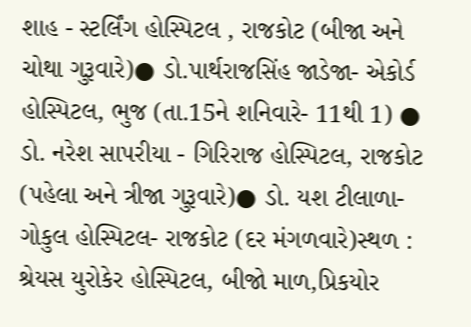શાહ - સ્ટર્લિંગ હોસ્પિટલ , રાજકોટ (બીજા અને ચોથા ગુરૂવારે)● ડો.પાર્થરાજસિંહ જાડેજા- એકોર્ડ હોસ્પિટલ, ભુજ (તા.15ને શનિવારે- 11થી 1) ● ડો. નરેશ સાપરીયા - ગિરિરાજ હોસ્પિટલ, રાજકોટ (પહેલા અને ત્રીજા ગુરૂવારે)● ડો. યશ ટીલાળા- ગોકુલ હોસ્પિટલ- રાજકોટ (દર મંગળવારે)સ્થળ : શ્રેયસ યુરોકેર હોસ્પિટલ, બીજો માળ,પ્રિકયોર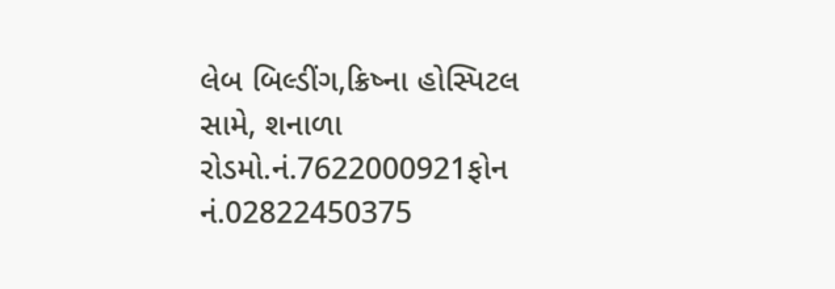લેબ બિલ્ડીંગ,ક્રિષ્ના હોસ્પિટલ સામે, શનાળા રોડમો.નં.7622000921ફોન નં.02822450375